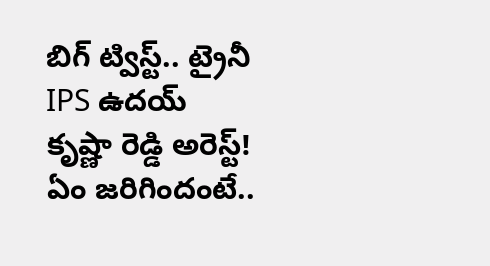బిగ్ ట్విస్ట్.. ట్రైనీ IPS ఉదయ్ కృష్ణా రెడ్డి అరెస్ట్! ఏం జరిగిందంటే..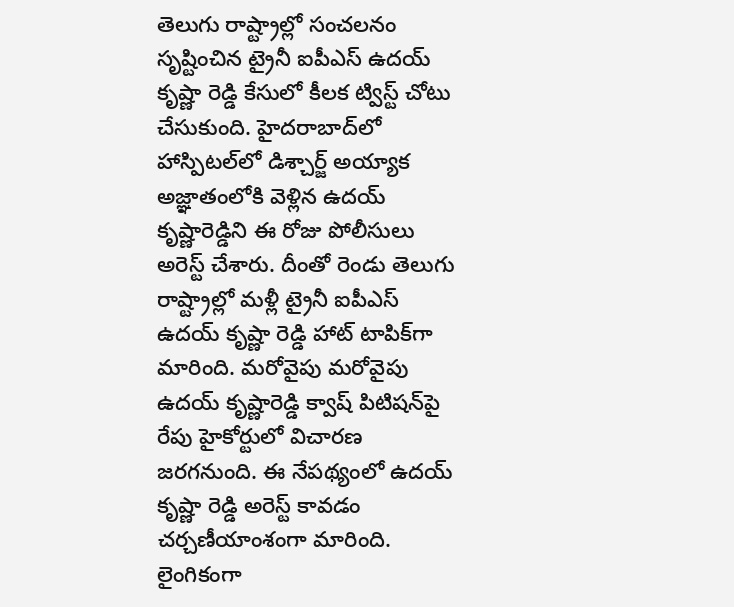తెలుగు రాష్ట్రాల్లో సంచలనం సృష్టించిన ట్రైనీ ఐపీఎస్ ఉదయ్ కృష్ణా రెడ్డి కేసులో కీలక ట్విస్ట్ చోటు చేసుకుంది. హైదరాబాద్‌లో హాస్పిటల్‌లో డిశ్చార్జ్ అయ్యాక అజ్ఞాతంలోకి వెళ్లిన ఉదయ్ కృష్ణారెడ్డిని ఈ రోజు పోలీసులు అరెస్ట్ చేశారు. దీంతో రెండు తెలుగు రాష్ట్రాల్లో మళ్లీ ట్రైనీ ఐపీఎస్ ఉదయ్ కృష్ణా రెడ్డి హాట్‌ టాపిక్‌గా మారింది. మరోవైపు మరోవైపు ఉదయ్ కృష్ణారెడ్డి క్వాష్ పిటిషన్‌పై రేపు హైకోర్టులో విచారణ జరగనుంది. ఈ నేపథ్యంలో ఉదయ్‌ కృష్ణా రెడ్డి అరెస్ట్‌ కావడం చర్చణీయాంశంగా మారింది. లైంగికంగా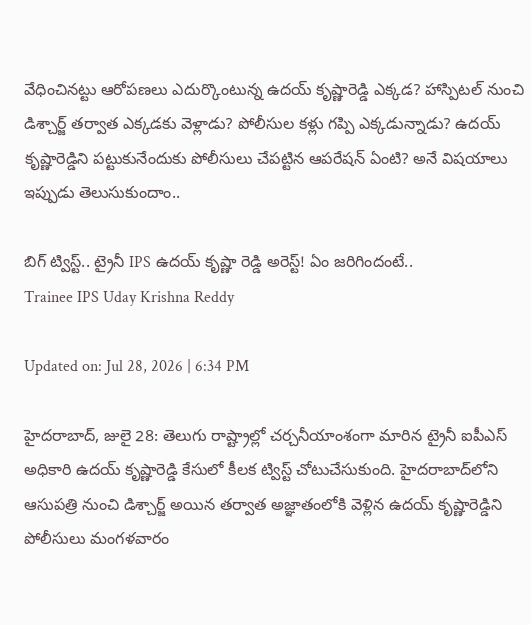వేధించినట్టు ఆరోపణలు ఎదుర్కొంటున్న ఉదయ్ కృష్ణారెడ్డి ఎక్కడ? హాస్పిటల్‌ నుంచి డిశ్చార్జ్ తర్వాత ఎక్కడకు వెళ్లాడు? పోలీసుల కళ్లు గప్పి ఎక్కడున్నాడు? ఉదయ్ కృష్ణారెడ్డిని పట్టుకునేందుకు పోలీసులు చేపట్టిన ఆపరేషన్ ఏంటి? అనే విషయాలు ఇప్పుడు తెలుసుకుందాం..

బిగ్ ట్విస్ట్.. ట్రైనీ IPS ఉదయ్ కృష్ణా రెడ్డి అరెస్ట్! ఏం జరిగిందంటే..
Trainee IPS Uday Krishna Reddy

Updated on: Jul 28, 2026 | 6:34 PM

హైదరాబాద్‌, జులై 28: తెలుగు రాష్ట్రాల్లో చర్చనీయాంశంగా మారిన ట్రైనీ ఐపీఎస్‌ అధికారి ఉదయ్‌ కృష్ణారెడ్డి కేసులో కీలక ట్విస్ట్ చోటుచేసుకుంది. హైదరాబాద్‌లోని ఆసుపత్రి నుంచి డిశ్చార్జ్‌ అయిన తర్వాత అజ్ఞాతంలోకి వెళ్లిన ఉదయ్‌ కృష్ణారెడ్డిని పోలీసులు మంగళవారం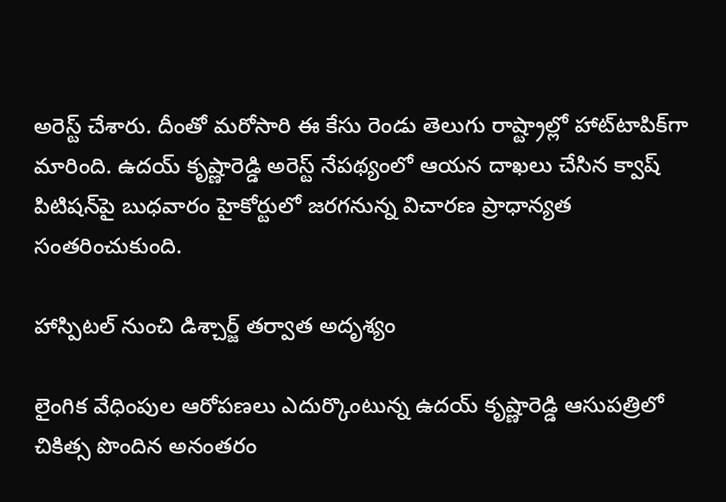అరెస్ట్‌ చేశారు. దీంతో మరోసారి ఈ కేసు రెండు తెలుగు రాష్ట్రాల్లో హాట్‌టాపిక్‌గా మారింది. ఉదయ్‌ కృష్ణారెడ్డి అరెస్ట్‌ నేపథ్యంలో ఆయన దాఖలు చేసిన క్వాష్‌ పిటిషన్‌పై బుధవారం హైకోర్టులో జరగనున్న విచారణ ప్రాధాన్యత సంతరించుకుంది.

హాస్పిటల్‌ నుంచి డిశ్చార్జ్‌ తర్వాత అదృశ్యం

లైంగిక వేధింపుల ఆరోపణలు ఎదుర్కొంటున్న ఉదయ్‌ కృష్ణారెడ్డి ఆసుపత్రిలో చికిత్స పొందిన అనంతరం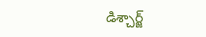డిశ్చార్జ్‌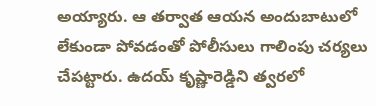అయ్యారు. ఆ తర్వాత ఆయన అందుబాటులో లేకుండా పోవడంతో పోలీసులు గాలింపు చర్యలు చేపట్టారు. ఉదయ్‌ కృష్ణారెడ్డిని త్వరలో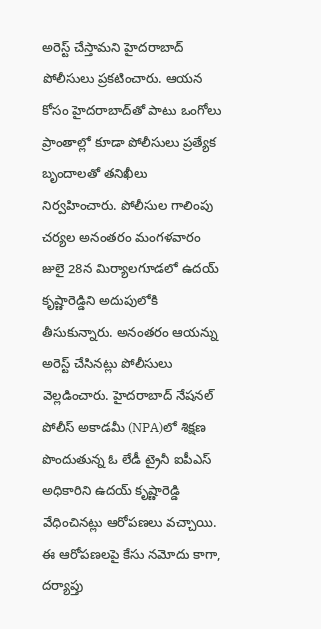అరెస్ట్‌ చేస్తామని హైదరాబాద్‌ పోలీసులు ప్రకటించారు. ఆయన కోసం హైదరాబాద్‌తో పాటు ఒంగోలు ప్రాంతాల్లో కూడా పోలీసులు ప్రత్యేక బృందాలతో తనిఖీలు నిర్వహించారు. పోలీసుల గాలింపు చర్యల అనంతరం మంగళవారం జులై 28న మిర్యాలగూడలో ఉదయ్‌ కృష్ణారెడ్డిని అదుపులోకి తీసుకున్నారు. అనంతరం ఆయన్ను అరెస్ట్‌ చేసినట్లు పోలీసులు వెల్లడించారు. హైదరాబాద్‌ నేషనల్‌ పోలీస్‌ అకాడమీ (NPA)లో శిక్షణ పొందుతున్న ఓ లేడీ ట్రైనీ ఐపీఎస్‌ అధికారిని ఉదయ్‌ కృష్ణారెడ్డి వేధించినట్లు ఆరోపణలు వచ్చాయి. ఈ ఆరోపణలపై కేసు నమోదు కాగా, దర్యాప్తు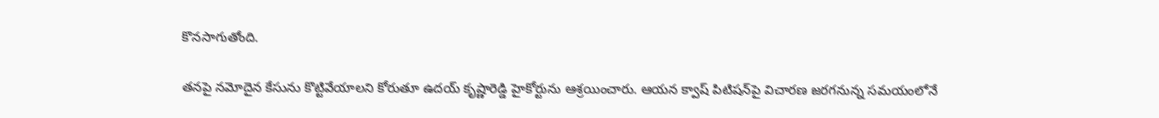కొనసాగుతోంది.

తనపై నమోదైన కేసును కొట్టివేయాలని కోరుతూ ఉదయ్‌ కృష్ణారెడ్డి హైకోర్టును ఆశ్రయించారు. ఆయన క్వాష్‌ పిటిషన్‌పై విచారణ జరగనున్న సమయంలోనే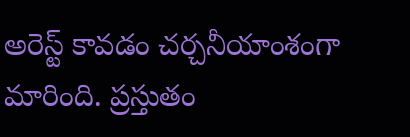అరెస్ట్‌ కావడం చర్చనీయాంశంగా మారింది. ప్రస్తుతం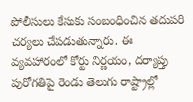పోలీసులు కేసుకు సంబంధించిన తదుపరి చర్యలు చేపడుతున్నారు. ఈ వ్యవహారంలో కోర్టు నిర్ణయం, దర్యాప్తు పురోగతిపై రెండు తెలుగు రాష్ట్రాల్లో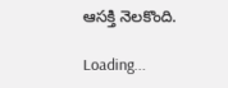ఆసక్తి నెలకొంది.

Loading...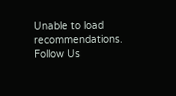Unable to load recommendations.
Follow Us